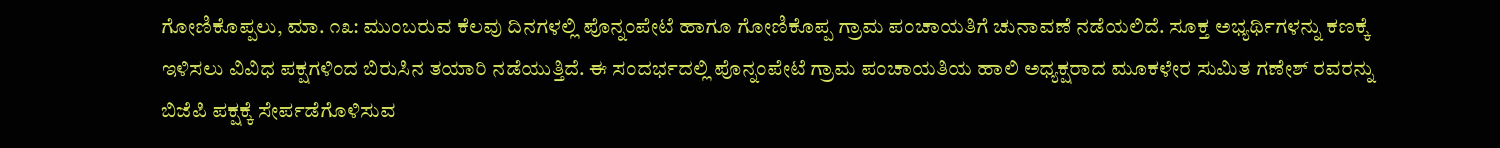ಗೋಣಿಕೊಪ್ಪಲು, ಮಾ. ೧೩: ಮುಂಬರುವ ಕೆಲವು ದಿನಗಳಲ್ಲಿ ಪೊನ್ನಂಪೇಟೆ ಹಾಗೂ ಗೋಣಿಕೊಪ್ಪ ಗ್ರಾಮ ಪಂಚಾಯತಿಗೆ ಚುನಾವಣೆ ನಡೆಯಲಿದೆ. ಸೂಕ್ತ ಅಭ್ಯರ್ಥಿಗಳನ್ನು ಕಣಕ್ಕೆ ಇಳಿಸಲು ವಿವಿಧ ಪಕ್ಷಗಳಿಂದ ಬಿರುಸಿನ ತಯಾರಿ ನಡೆಯುತ್ತಿದೆ. ಈ ಸಂದರ್ಭದಲ್ಲಿ ಪೊನ್ನಂಪೇಟೆ ಗ್ರಾಮ ಪಂಚಾಯತಿಯ ಹಾಲಿ ಅಧ್ಯಕ್ಷರಾದ ಮೂಕಳೇರ ಸುಮಿತ ಗಣೇಶ್ ರವರನ್ನು ಬಿಜೆಪಿ ಪಕ್ಷಕ್ಕೆ ಸೇರ್ಪಡೆಗೊಳಿಸುವ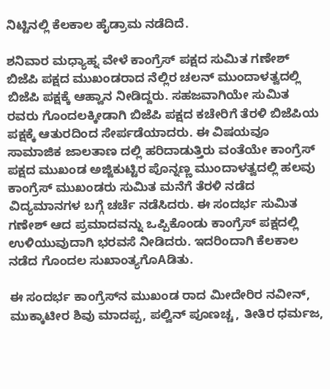ನಿಟ್ಟಿನಲ್ಲಿ ಕೆಲಕಾಲ ಹೈಡ್ರಾಮ ನಡೆದಿದೆ.

ಶನಿವಾರ ಮಧ್ಯಾಹ್ನ ವೇಳೆ ಕಾಂಗ್ರೆಸ್ ಪಕ್ಷದ ಸುಮಿತ ಗಣೇಶ್ ಬಿಜೆಪಿ ಪಕ್ಷದ ಮುಖಂಡರಾದ ನೆಲ್ಲಿರ ಚಲನ್ ಮುಂದಾಳತ್ವದಲ್ಲಿ ಬಿಜೆಪಿ ಪಕ್ಷಕ್ಕೆ ಆಹ್ವಾನ ನೀಡಿದ್ದರು. ಸಹಜವಾಗಿಯೇ ಸುಮಿತ ರವರು ಗೊಂದಲಕ್ಕೀಡಾಗಿ ಬಿಜೆಪಿ ಪಕ್ಷದ ಕಚೇರಿಗೆ ತೆರಳಿ ಬಿಜೆಪಿಯ ಪಕ್ಷಕ್ಕೆ ಆತುರದಿಂದ ಸೇರ್ಪಡೆಯಾದರು. ಈ ವಿಷಯವೂ ಸಾಮಾಜಿಕ ಜಾಲತಾಣ ದಲ್ಲಿ ಹರಿದಾಡುತ್ತಿರು ವಂತೆಯೇ ಕಾಂಗ್ರೆಸ್ ಪಕ್ಷದ ಮುಖಂಡ ಅಜ್ಜಿಕುಟ್ಟಿರ ಪೊನ್ನಣ್ಣ ಮುಂದಾಳತ್ವದಲ್ಲಿ ಹಲವು ಕಾಂಗ್ರೆಸ್ ಮುಖಂಡರು ಸುಮಿತ ಮನೆಗೆ ತೆರಳಿ ನಡೆದ ವಿದ್ಯಮಾನಗಳ ಬಗ್ಗೆ ಚರ್ಚೆ ನಡೆಸಿದರು. ಈ ಸಂದರ್ಭ ಸುಮಿತ ಗಣೇಶ್ ಆದ ಪ್ರಮಾದವನ್ನು ಒಪ್ಪಿಕೊಂಡು ಕಾಂಗ್ರೆಸ್ ಪಕ್ಷದಲ್ಲಿ ಉಳಿಯುವುದಾಗಿ ಭರವಸೆ ನೀಡಿದರು. ಇದರಿಂದಾಗಿ ಕೆಲಕಾಲ ನಡೆದ ಗೊಂದಲ ಸುಖಾಂತ್ಯಗೊAಡಿತು.

ಈ ಸಂದರ್ಭ ಕಾಂಗ್ರೆಸ್‌ನ ಮುಖಂಡ ರಾದ ಮೀದೇರಿರ ನವೀನ್, ಮುಕ್ಕಾಟೀರ ಶಿವು ಮಾದಪ್ಪ, ಪಲ್ವಿನ್ ಪೂಣಚ್ಚ, ತೀತಿರ ಧರ್ಮಜ,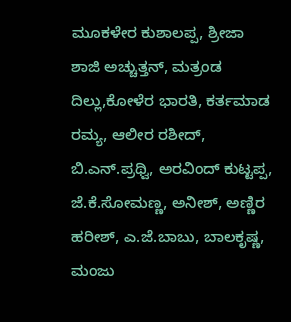ಮೂಕಳೇರ ಕುಶಾಲಪ್ಪ, ಶ್ರೀಜಾ ಶಾಜಿ ಅಚ್ಚುತ್ತನ್, ಮತ್ರಂಡ ದಿಲ್ಲು,ಕೋಳೆರ ಭಾರತಿ, ಕರ್ತಮಾಡ ರಮ್ಯ, ಆಲೀರ ರಶೀದ್, ಬಿ.ಎನ್.ಪ್ರಥ್ವಿ, ಅರವಿಂದ್ ಕುಟ್ಟಪ್ಪ, ಜೆ.ಕೆ.ಸೋಮಣ್ಣ, ಅನೀಶ್, ಅಣ್ಣಿರ ಹರೀಶ್, ಎ.ಜೆ.ಬಾಬು, ಬಾಲಕೃಷ್ಣ, ಮಂಜು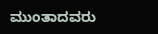ಮುಂತಾದವರು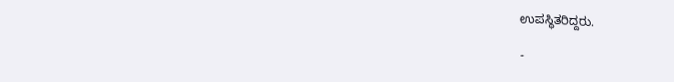ಉಪಸ್ಥಿತರಿದ್ದರು.

-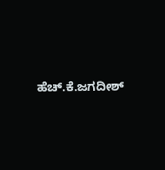ಹೆಚ್.ಕೆ.ಜಗದೀಶ್